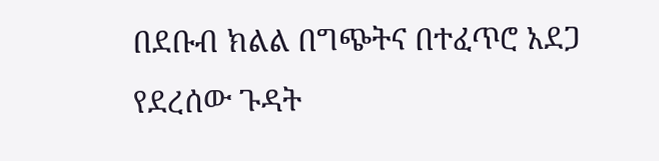በደቡብ ክልል በግጭትና በተፈጥሮ አደጋ የደረሰው ጉዳት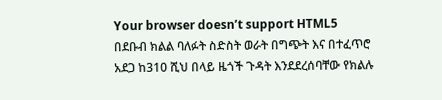Your browser doesn’t support HTML5
በደቡብ ክልል ባለፉት ስድስት ወራት በግጭት እና በተፈጥሮ አደጋ ከ310 ሺህ በላይ ዜጎች ጉዳት እንደደረሰባቸው የክልሉ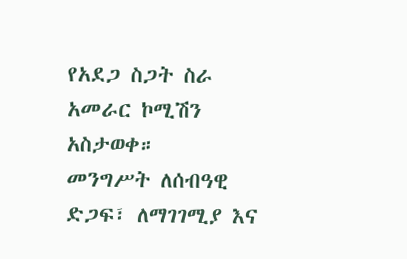የአደጋ ስጋት ስራ አመራር ኮሚሽን አስታወቀ።
መንግሥት ለሰብዓዊ ድጋፍ፣ ለማገገሚያ እና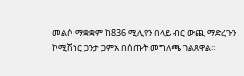መልሶ ማቋቋም ከ836 ሚሊየን በላይ ብር ውጪ ማድረጉን ኮሚሽነር ጋንታ ጋምአ በሰጡት መግለጫ ገልጸዋል።